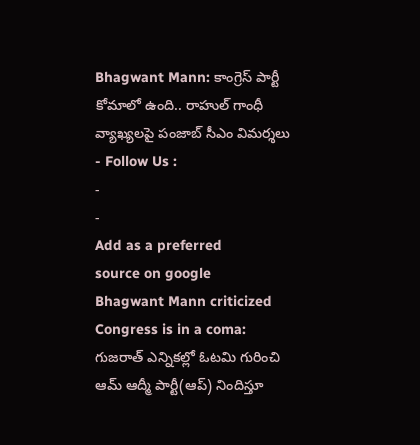Bhagwant Mann: కాంగ్రెస్ పార్టీ కోమాలో ఉంది.. రాహుల్ గాంధీ వ్యాఖ్యలపై పంజాబ్ సీఎం విమర్శలు
- Follow Us :
-
-
Add as a preferred
source on google
Bhagwant Mann criticized Congress is in a coma: గుజరాత్ ఎన్నికల్లో ఓటమి గురించి ఆమ్ ఆద్మీ పార్టీ(ఆప్) నిందిస్తూ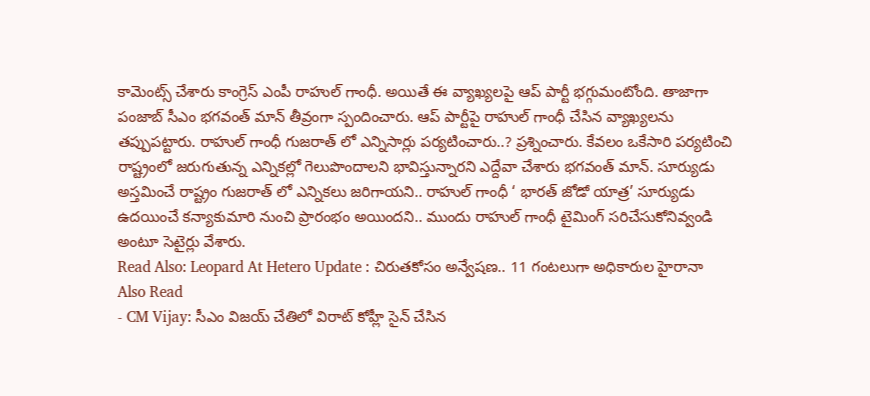కామెంట్స్ చేశారు కాంగ్రెస్ ఎంపీ రాహుల్ గాంధీ. అయితే ఈ వ్యాఖ్యలపై ఆప్ పార్టీ భగ్గుమంటోంది. తాజాగా పంజాబ్ సీఎం భగవంత్ మాన్ తీవ్రంగా స్పందించారు. ఆప్ పార్టీపై రాహుల్ గాంధీ చేసిన వ్యాఖ్యలను తప్పుపట్టారు. రాహుల్ గాంధీ గుజరాత్ లో ఎన్నిసార్లు పర్యటించారు..? ప్రశ్నించారు. కేవలం ఒకేసారి పర్యటించి రాష్ట్రంలో జరుగుతున్న ఎన్నికల్లో గెలుపొందాలని భావిస్తున్నారని ఎద్దేవా చేశారు భగవంత్ మాన్. సూర్యుడు అస్తమించే రాష్ట్రం గుజరాత్ లో ఎన్నికలు జరిగాయని.. రాహుల్ గాంధీ ‘ భారత్ జోడో యాత్ర’ సూర్యుడు ఉదయించే కన్యాకుమారి నుంచి ప్రారంభం అయిందని.. ముందు రాహుల్ గాంధీ టైమింగ్ సరిచేసుకోనివ్వండి అంటూ సెటైర్లు వేశారు.
Read Also: Leopard At Hetero Update : చిరుతకోసం అన్వేషణ.. 11 గంటలుగా అధికారుల హైరానా
Also Read
- CM Vijay: సీఎం విజయ్ చేతిలో విరాట్ కోహ్లీ సైన్ చేసిన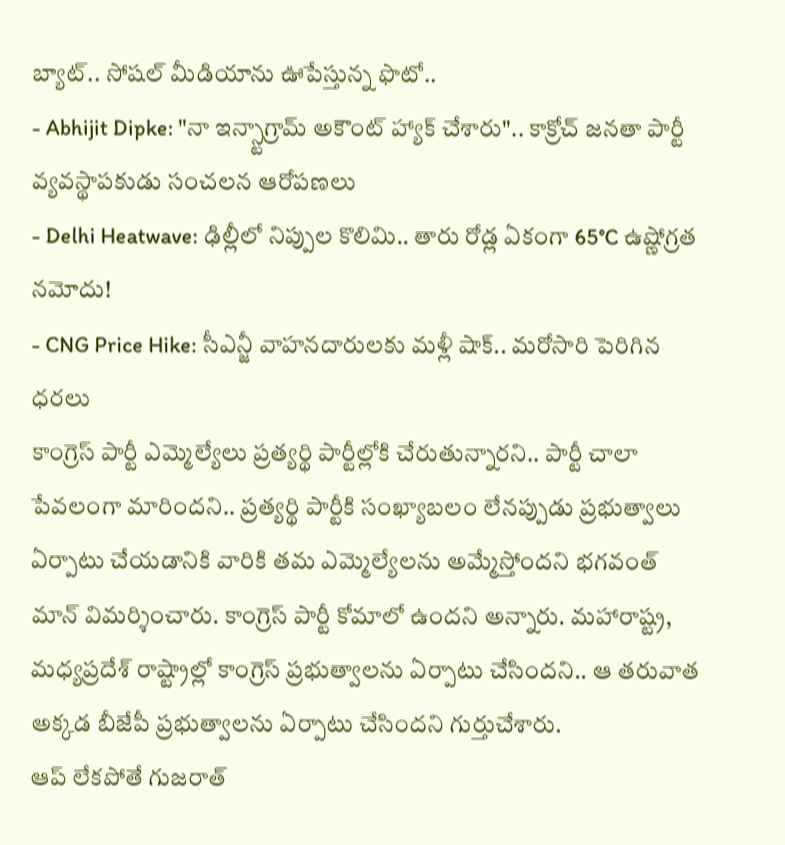బ్యాట్.. సోషల్ మీడియాను ఊపేస్తున్న ఫొటో..
- Abhijit Dipke: "నా ఇన్స్టాగ్రామ్ అకౌంట్ హ్యాక్ చేశారు".. కాక్రోచ్ జనతా పార్టీ వ్యవస్థాపకుడు సంచలన ఆరోపణలు
- Delhi Heatwave: ఢిల్లీలో నిప్పుల కొలిమి.. తారు రోడ్ల ఏకంగా 65°C ఉష్ణోగ్రత నమోదు!
- CNG Price Hike: సీఎన్జీ వాహనదారులకు మళ్లీ షాక్.. మరోసారి పెరిగిన ధరలు
కాంగ్రెస్ పార్టీ ఎమ్మెల్యేలు ప్రత్యర్థి పార్టీల్లోకి చేరుతున్నారని.. పార్టీ చాలా పేవలంగా మారిందని.. ప్రత్యర్థి పార్టీకి సంఖ్యాబలం లేనప్పుడు ప్రభుత్వాలు ఏర్పాటు చేయడానికి వారికి తమ ఎమ్మెల్యేలను అమ్మేస్తోందని భగవంత్ మాన్ విమర్శించారు. కాంగ్రెస్ పార్టీ కోమాలో ఉందని అన్నారు. మహారాష్ట్ర, మధ్యప్రదేశ్ రాష్ట్రాల్లో కాంగ్రెస్ ప్రభుత్వాలను ఏర్పాటు చేసిందని.. ఆ తరువాత అక్కడ బీజేపీ ప్రభుత్వాలను ఏర్పాటు చేసిందని గుర్తుచేశారు.
ఆప్ లేకపోతే గుజరాత్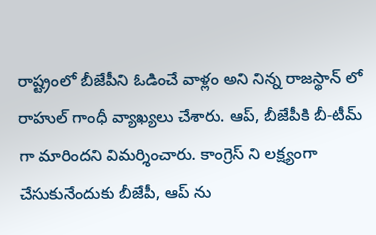రాష్ట్రంలో బీజేపీని ఓడించే వాళ్లం అని నిన్న రాజస్థాన్ లో రాహుల్ గాంధీ వ్యాఖ్యలు చేశారు. ఆప్, బీజేపీకి బీ-టీమ్ గా మారిందని విమర్శించారు. కాంగ్రెస్ ని లక్ష్యంగా చేసుకునేందుకు బీజేపీ, ఆప్ ను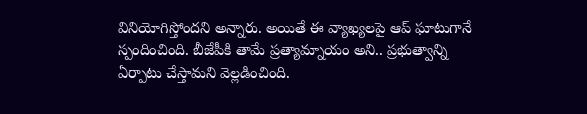వినియోగిస్తోందని అన్నారు. అయితే ఈ వ్యాఖ్యలపై ఆప్ ఘాటుగానే స్పందించింది. బీజేపీకి తామే ప్రత్యామ్నాయం అని.. ప్రభుత్వాన్ని ఏర్పాటు చేస్తామని వెల్లడించింది.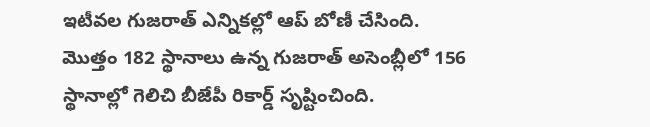ఇటీవల గుజరాత్ ఎన్నికల్లో ఆప్ బోణీ చేసింది. మొత్తం 182 స్థానాలు ఉన్న గుజరాత్ అసెంబ్లీలో 156 స్థానాల్లో గెలిచి బీజేపీ రికార్డ్ సృష్టించింది.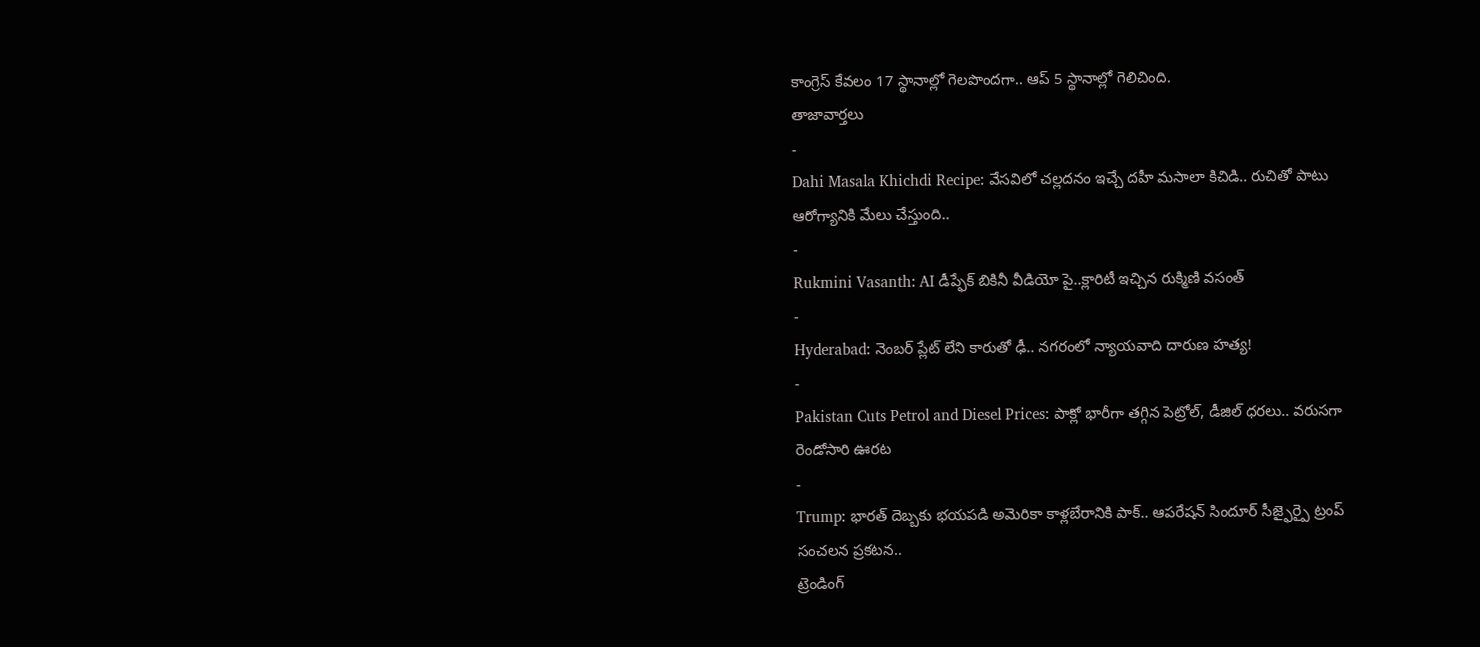కాంగ్రెస్ కేవలం 17 స్థానాల్లో గెలపొందగా.. ఆప్ 5 స్థానాల్లో గెలిచింది.
తాజావార్తలు
-
Dahi Masala Khichdi Recipe: వేసవిలో చల్లదనం ఇచ్చే దహీ మసాలా కిచిడి.. రుచితో పాటు ఆరోగ్యానికి మేలు చేస్తుంది..
-
Rukmini Vasanth: AI డీప్ఫేక్ బికినీ వీడియో పై..క్లారిటీ ఇచ్చిన రుక్మిణి వసంత్
-
Hyderabad: నెంబర్ ప్లేట్ లేని కారుతో ఢీ.. నగరంలో న్యాయవాది దారుణ హత్య!
-
Pakistan Cuts Petrol and Diesel Prices: పాక్లో భారీగా తగ్గిన పెట్రోల్, డీజిల్ ధరలు.. వరుసగా రెండోసారి ఊరట
-
Trump: భారత్ దెబ్బకు భయపడి అమెరికా కాళ్లబేరానికి పాక్.. ఆపరేషన్ సిందూర్ సీజ్ఫైర్పై ట్రంప్ సంచలన ప్రకటన..
ట్రెండింగ్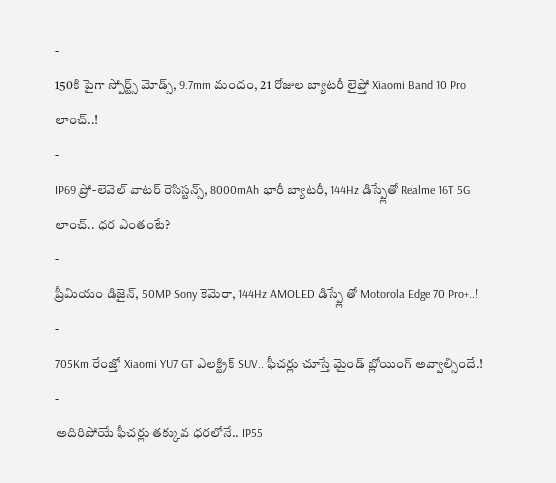-
150కి పైగా స్పోర్ట్స్ మోడ్స్, 9.7mm మందం, 21 రోజుల బ్యాటరీ లైఫ్తో Xiaomi Band 10 Pro లాంచ్..!
-
IP69 ప్రో-లెవెల్ వాటర్ రెసిస్టన్స్, 8000mAh భారీ బ్యాటరీ, 144Hz డిస్ప్లేతో Realme 16T 5G లాంచ్.. ధర ఎంతంటే?
-
ప్రీమియం డిజైన్, 50MP Sony కెమెరా, 144Hz AMOLED డిస్ప్లే తో Motorola Edge 70 Pro+..!
-
705Km రేంజ్తో Xiaomi YU7 GT ఎలక్ట్రిక్ SUV.. ఫీచర్లు చూస్తే మైండ్ బ్లోయింగ్ అవ్వాల్సిందే.!
-
అదిరిపోయే ఫీచర్లు తక్కువ ధరలోనే.. IP55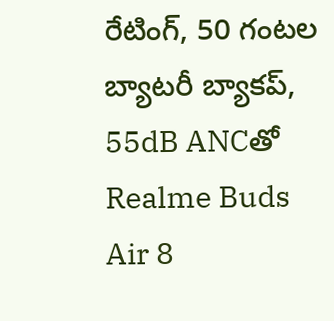రేటింగ్, 50 గంటల బ్యాటరీ బ్యాకప్, 55dB ANCతో Realme Buds Air 8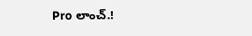Pro లాంచ్.!